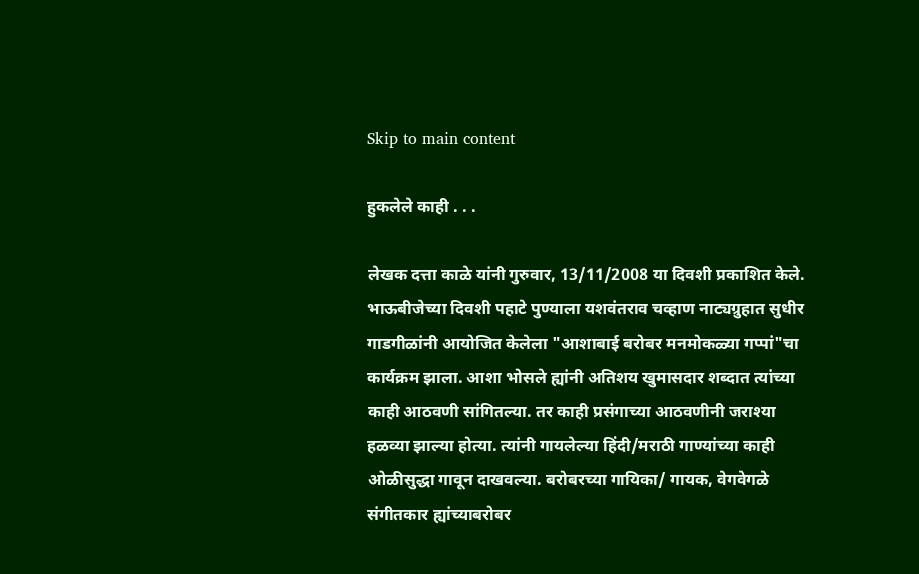Skip to main content

हुकलेले काही . . .

लेखक दत्ता काळे यांनी गुरुवार, 13/11/2008 या दिवशी प्रकाशित केले.
भाऊबीजेच्या दिवशी पहाटे पुण्याला यशवंतराव चव्हाण नाट्यग्रुहात सुधीर गाडगीळांनी आयोजित केलेला "आशाबाई बरोबर मनमोकळ्या गप्पां"चा कार्यक्रम झाला. आशा भोसले ह्यांनी अतिशय खुमासदार शब्दात त्यांच्या काही आठवणी सांगितल्या. तर काही प्रसंगाच्या आठवणीनी जराश्या हळव्या झाल्या होत्या. त्यांनी गायलेल्या हिंदी/मराठी गाण्यांच्या काही ओळीसुद्धा गावून दाखवल्या. बरोबरच्या गायिका/ गायक, वेगवेगळे संगीतकार ह्यांच्याबरोबर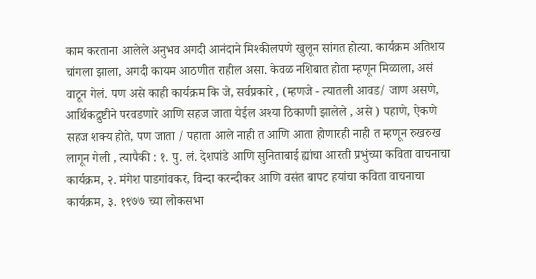काम करताना आलेले अनुभव अगदी आनंदाने मिश्कीलपणे खुलून सांगत होत्या. कार्यक्रम अतिशय चांगला झाला, अगदी कायम आठणीत राहील असा. केवळ नशिबात होता म्हणून मिळाला, असं वाटून गेलं. पण असे काही कार्यक्रम कि जे, सर्वप्रकारे , (म्हणजे - त्यातली आवड/ जाण असणे, आर्थिकद्रुष्टीने परवडणारे आणि सहज जाता येईल अश्या ठिकाणी झालेले , असे ) पहाणे, ऐकणे सहज शक्य होते, पण जाता / पहाता आले नाही त आणि आता होणारही नाही त म्हणून रुखरुख लागून गेली , त्यापैकी : १. पु. लं. देशपांडे आणि सुनिताबाई ह्यांचा आरती प्रभुंच्या कविता वाचनाचा कार्यक्रम, २. मंगेश पाडगांवकर, विन्दा करन्दीकर आणि वसंत बापट हयांचा कविता वाचनाचा कार्यक्रम, ३. १९७७ च्या लोकसभा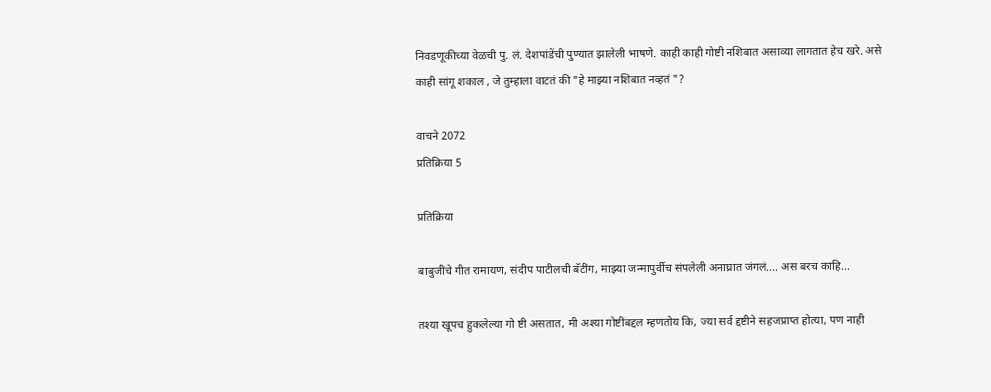निवडणूकीच्या वेळची पु. लं. देशपांडेंची पुण्यात झालेली भाषणे. काही काही गोष्टी नशिबात असाव्या लागतात हेच खरे. असे काही सांगू शकाल , जे तुम्हाला वाटतं की "हे माझ्या नशिबात नव्हतं "?

वाचने 2072
प्रतिक्रिया 5

प्रतिक्रिया

बाबुजींचे गीत रामायण, संदीप पाटीलची बॅटींग, माझ्या जन्मापुर्वीच संपलेली अनाघ्रात जंगलं.... अस बरच काहि...

तश्या खूपच हुकलेल्या गो ष्टी असतात, मी अश्या गोष्टींबद्दल म्हणतोय कि, ज्या सर्व द्दष्टीने सहजप्राप्त होत्या, पण नाही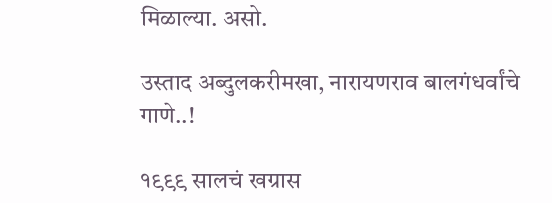मिळाल्या. असो.

उस्ताद अब्दुलकरीमखा, नारायणराव बालगंधर्वांचे गाणे..!

१९९९ सालचं खग्रास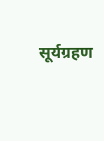सूर्यग्रहण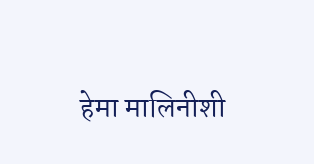हेमा मालिनीशी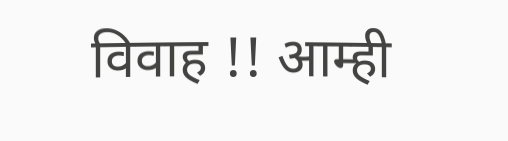विवाह !! आम्ही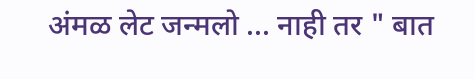अंमळ लेट जन्मलो ... नाही तर " बात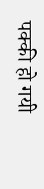पक्की हो गयी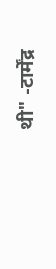थी" -टार्मेंद्र